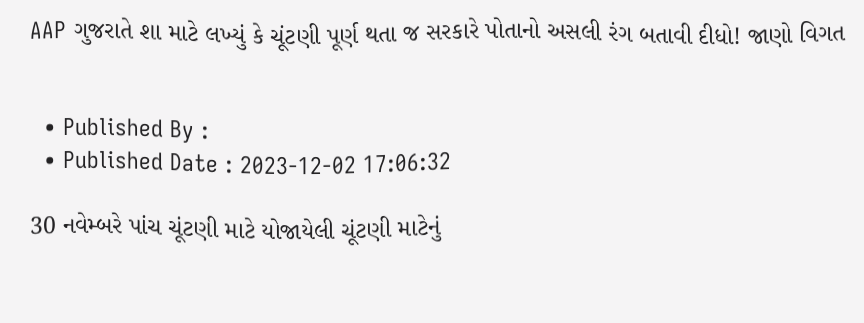AAP ગુજરાતે શા માટે લખ્યું કે ચૂંટણી પૂર્ણ થતા જ સરકારે પોતાનો અસલી રંગ બતાવી દીધો! જાણો વિગત


  • Published By :
  • Published Date : 2023-12-02 17:06:32

30 નવેમ્બરે પાંચ ચૂંટણી માટે યોજાયેલી ચૂંટણી માટેનું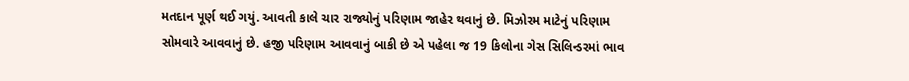મતદાન પૂર્ણ થઈ ગયું. આવતી કાલે ચાર રાજ્યોનું પરિણામ જાહેર થવાનું છે. મિઝોરમ માટેનું પરિણામ સોમવારે આવવાનું છે. હજી પરિણામ આવવાનું બાકી છે એ પહેલા જ 19 કિલોના ગેસ સિલિન્ડરમાં ભાવ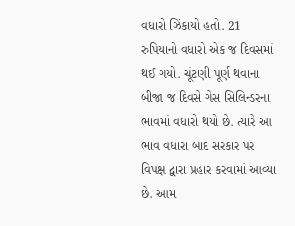વધારો ઝિંકાયો હતો. 21 રુપિયાનો વધારો એક જ દિવસમાં થઈ ગયો. ચૂંટણી પૂર્ણ થવાના બીજા જ દિવસે ગેસ સિલિન્ડરના ભાવમાં વધારો થયો છે. ત્યારે આ ભાવ વધારા બાદ સરકાર પર વિપક્ષ દ્વારા પ્રહાર કરવામાં આવ્યા છે. આમ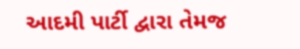આદમી પાર્ટી દ્વારા તેમજ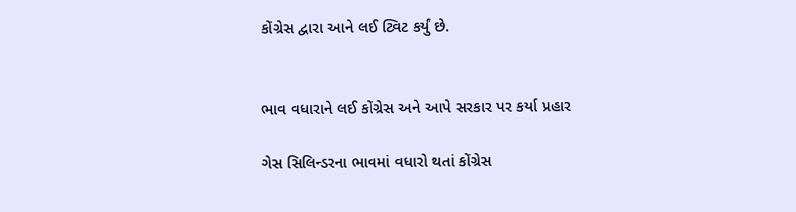કોંગ્રેસ દ્વારા આને લઈ ટ્વિટ કર્યું છે.


ભાવ વધારાને લઈ કોંગ્રેસ અને આપે સરકાર પર કર્યા પ્રહાર

ગેસ સિલિન્ડરના ભાવમાં વધારો થતાં કોંગ્રેસ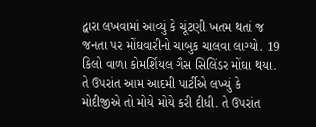દ્વારા લખવામાં આવ્યું કે ચૂંટણી ખતમ થતાં જ જનતા પર મોંઘવારીનો ચાબુક ચાલવા લાગ્યો. 19 કિલો વાળા કોમર્શિયલ ગૈસ સિલિંડર મોંઘા થયા. તે ઉપરાંત આમ આદમી પાર્ટીએ લખ્યું કે મોદીજીએ તો મોયે મોયે કરી દીધી. તે ઉપરાંત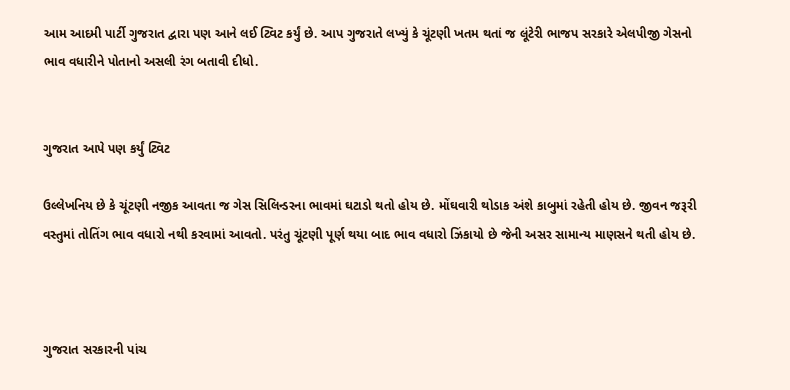આમ આદમી પાર્ટી ગુજરાત દ્વારા પણ આને લઈ ટ્વિટ કર્યું છે. આપ ગુજરાતે લખ્યું કે ચૂંટણી ખતમ થતાં જ લૂંટેરી ભાજપ સરકારે એલપીજી ગેસનો ભાવ વધારીને પોતાનો અસલી રંગ બતાવી દીધો.


ગુજરાત આપે પણ કર્યું ટ્વિટ

ઉલ્લેખનિય છે કે ચૂંટણી નજીક આવતા જ ગેસ સિલિન્ડરના ભાવમાં ઘટાડો થતો હોય છે. મોંઘવારી થોડાક અંશે કાબુમાં રહેતી હોય છે. જીવન જરૂરી વસ્તુમાં તોતિંગ ભાવ વધારો નથી કરવામાં આવતો. પરંતુ ચૂંટણી પૂર્ણ થયા બાદ ભાવ વધારો ઝિંકાયો છે જેની અસર સામાન્ય માણસને થતી હોય છે.



ગુજરાત સરકારની પાંચ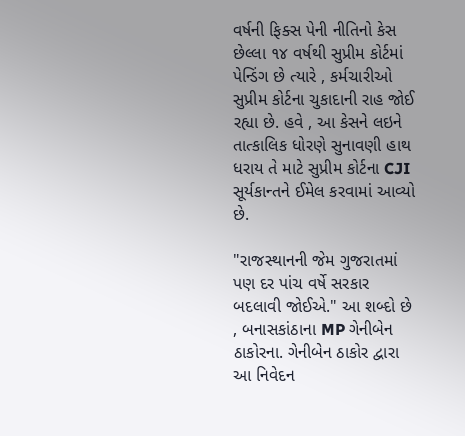વર્ષની ફિક્સ પેની નીતિનો કેસ છેલ્લા ૧૪ વર્ષથી સુપ્રીમ કોર્ટમાં પેન્ડિંગ છે ત્યારે , કર્મચારીઓ સુપ્રીમ કોર્ટના ચુકાદાની રાહ જોઈ રહ્યા છે. હવે , આ કેસને લઇને તાત્કાલિક ધોરણે સુનાવણી હાથ ધરાય તે માટે સુપ્રીમ કોર્ટના CJI સૂર્યકાન્તને ઈમેલ કરવામાં આવ્યો છે.

"રાજસ્થાનની જેમ ગુજરાતમાં પણ દર પાંચ વર્ષે સરકાર બદલાવી જોઈએ." આ શબ્દો છે , બનાસકાંઠાના MP ગેનીબેન ઠાકોરના. ગેનીબેન ઠાકોર દ્વારા આ નિવેદન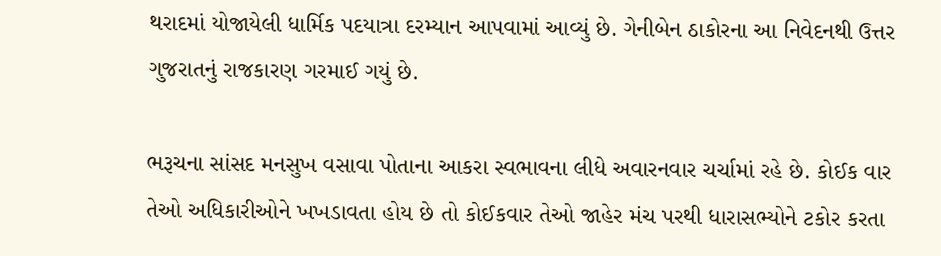થરાદમાં યોજાયેલી ધાર્મિક પદયાત્રા દરમ્યાન આપવામાં આવ્યું છે. ગેનીબેન ઠાકોરના આ નિવેદનથી ઉત્તર ગુજરાતનું રાજકારણ ગરમાઈ ગયું છે.

ભરૂચના સાંસદ મનસુખ વસાવા પોતાના આકરા સ્વભાવના લીધે અવારનવાર ચર્ચામાં રહે છે. કોઈક વાર તેઓ અધિકારીઓને ખખડાવતા હોય છે તો કોઈકવાર તેઓ જાહેર મંચ પરથી ધારાસભ્યોને ટકોર કરતા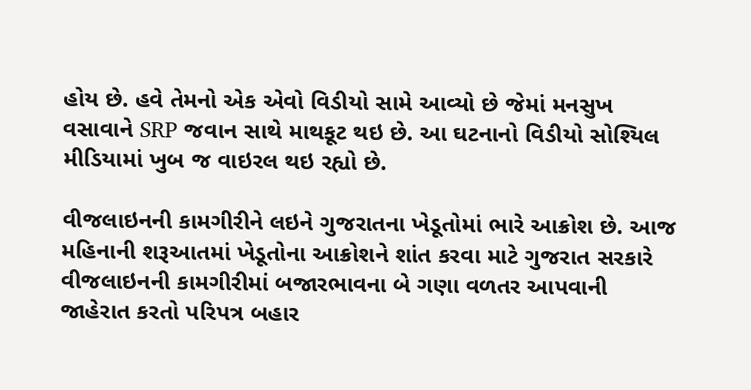હોય છે. હવે તેમનો એક એવો વિડીયો સામે આવ્યો છે જેમાં મનસુખ વસાવાને SRP જવાન સાથે માથકૂટ થઇ છે. આ ઘટનાનો વિડીયો સોશ્યિલ મીડિયામાં ખુબ જ વાઇરલ થઇ રહ્યો છે.

વીજલાઇનની કામગીરીને લઇને ગુજરાતના ખેડૂતોમાં ભારે આક્રોશ છે. આજ મહિનાની શરૂઆતમાં ખેડૂતોના આક્રોશને શાંત કરવા માટે ગુજરાત સરકારે વીજલાઇનની કામગીરીમાં બજારભાવના બે ગણા વળતર આપવાની જાહેરાત કરતો પરિપત્ર બહાર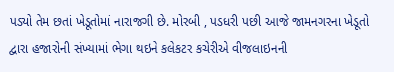પડ્યો તેમ છતાં ખેડૂતોમાં નારાજગી છે. મોરબી , પડધરી પછી આજે જામનગરના ખેડૂતો દ્વારા હજારોની સંખ્યામાં ભેગા થઇને કલેકટર કચેરીએ વીજલાઇનની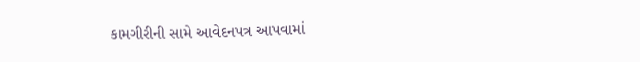કામગીરીની સામે આવેદનપત્ર આપવામાં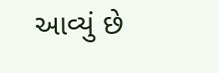આવ્યું છે